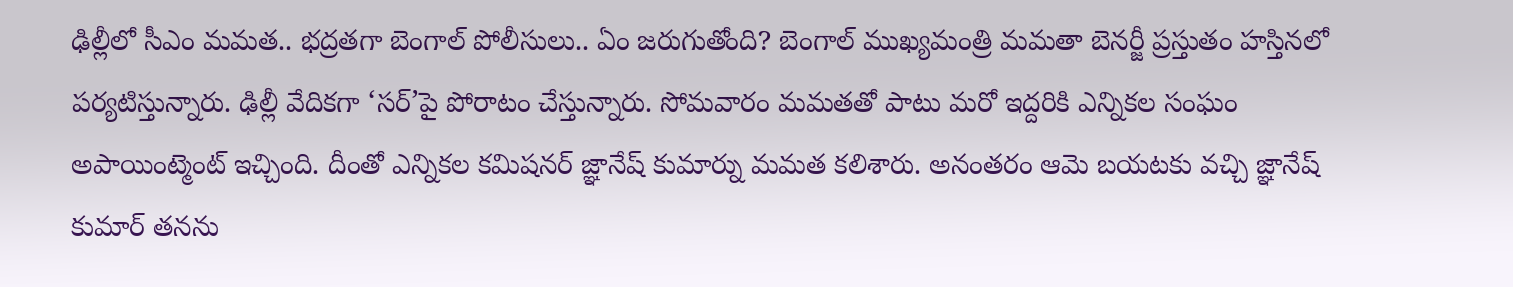ఢిల్లీలో సీఎం మమత.. భద్రతగా బెంగాల్ పోలీసులు.. ఏం జరుగుతోంది? బెంగాల్ ముఖ్యమంత్రి మమతా బెనర్జీ ప్రస్తుతం హస్తినలో పర్యటిస్తున్నారు. ఢిల్లీ వేదికగా ‘సర్’పై పోరాటం చేస్తున్నారు. సోమవారం మమతతో పాటు మరో ఇద్దరికి ఎన్నికల సంఘం అపాయింట్మెంట్ ఇచ్చింది. దీంతో ఎన్నికల కమిషనర్ జ్ఞానేష్ కుమార్ను మమత కలిశారు. అనంతరం ఆమె బయటకు వచ్చి జ్ఞానేష్ కుమార్ తనను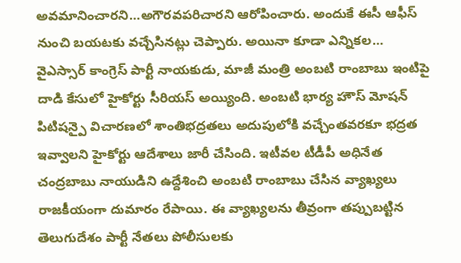అవమానించారని…అగౌరవపరిచారని ఆరోపించారు. అందుకే ఈసీ ఆఫీస్ నుంచి బయటకు వచ్చేసినట్లు చెప్పారు. అయినా కూడా ఎన్నికల…
వైఎస్సార్ కాంగ్రెస్ పార్టీ నాయకుడు, మాజీ మంత్రి అంబటి రాంబాబు ఇంటిపై దాడి కేసులో హైకోర్టు సీరియస్ అయ్యింది. అంబటి భార్య హౌస్ మోషన్ పిటిషన్పై విచారణలో శాంతిభద్రతలు అదుపులోకి వచ్చేంతవరకూ భద్రత ఇవ్వాలని హైకోర్టు ఆదేశాలు జారీ చేసింది. ఇటీవల టీడీపీ అధినేత చంద్రబాబు నాయుడిని ఉద్దేశించి అంబటి రాంబాబు చేసిన వ్యాఖ్యలు రాజకీయంగా దుమారం రేపాయి. ఈ వ్యాఖ్యలను తీవ్రంగా తప్పుబట్టిన తెలుగుదేశం పార్టీ నేతలు పోలీసులకు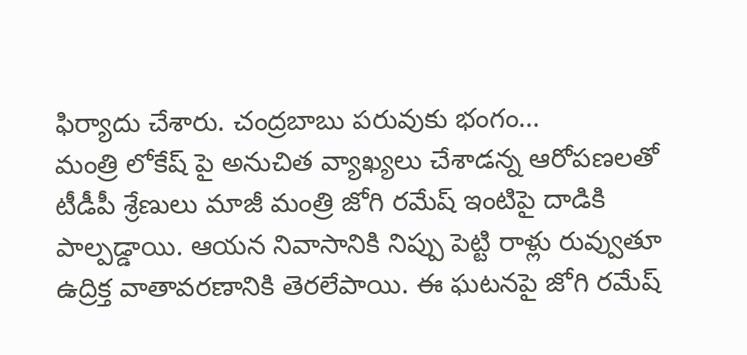ఫిర్యాదు చేశారు. చంద్రబాబు పరువుకు భంగం…
మంత్రి లోకేష్ పై అనుచిత వ్యాఖ్యలు చేశాడన్న ఆరోపణలతో టీడీపీ శ్రేణులు మాజీ మంత్రి జోగి రమేష్ ఇంటిపై దాడికి పాల్పడ్డాయి. ఆయన నివాసానికి నిప్పు పెట్టి రాళ్లు రువ్వుతూ ఉద్రిక్త వాతావరణానికి తెరలేపాయి. ఈ ఘటనపై జోగి రమేష్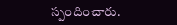స్పందించారు.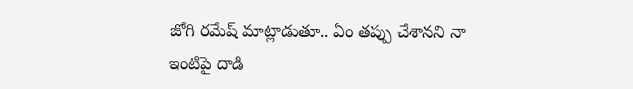జోగి రమేష్ మాట్లాడుతూ.. ఏం తప్పు చేశానని నా ఇంటిపై దాడి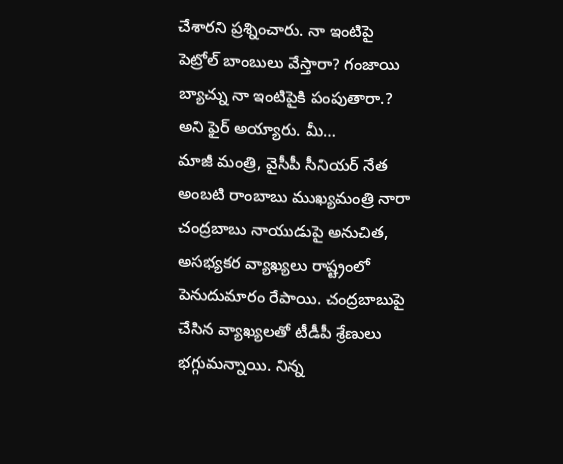చేశారని ప్రశ్నించారు. నా ఇంటిపై పెట్రోల్ బాంబులు వేస్తారా? గంజాయి బ్యాచ్ను నా ఇంటిపైకి పంపుతారా.? అని ఫైర్ అయ్యారు. మీ…
మాజీ మంత్రి, వైసీపీ సీనియర్ నేత అంబటి రాంబాబు ముఖ్యమంత్రి నారా చంద్రబాబు నాయుడుపై అనుచిత, అసభ్యకర వ్యాఖ్యలు రాష్ట్రంలో పెనుదుమారం రేపాయి. చంద్రబాబుపై చేసిన వ్యాఖ్యలతో టీడీపీ శ్రేణులు భగ్గుమన్నాయి. నిన్న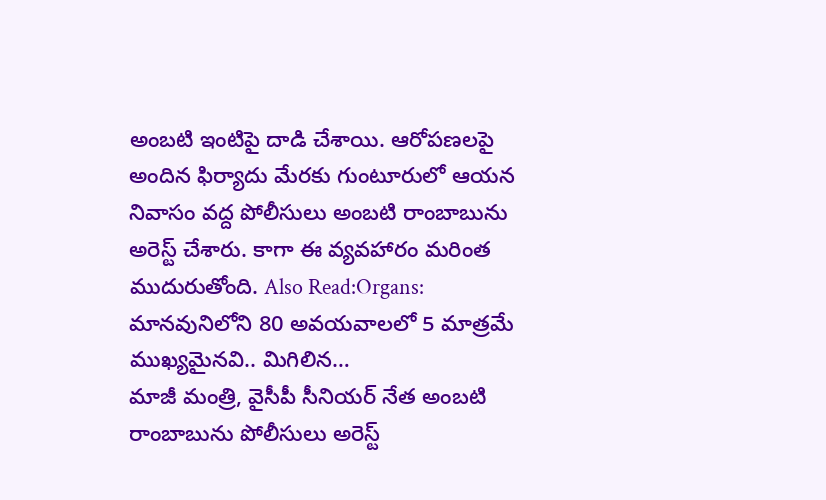అంబటి ఇంటిపై దాడి చేశాయి. ఆరోపణలపై అందిన ఫిర్యాదు మేరకు గుంటూరులో ఆయన నివాసం వద్ద పోలీసులు అంబటి రాంబాబును అరెస్ట్ చేశారు. కాగా ఈ వ్యవహారం మరింత ముదురుతోంది. Also Read:Organs: మానవునిలోని 80 అవయవాలలో 5 మాత్రమే ముఖ్యమైనవి.. మిగిలిన…
మాజీ మంత్రి, వైసీపీ సీనియర్ నేత అంబటి రాంబాబును పోలీసులు అరెస్ట్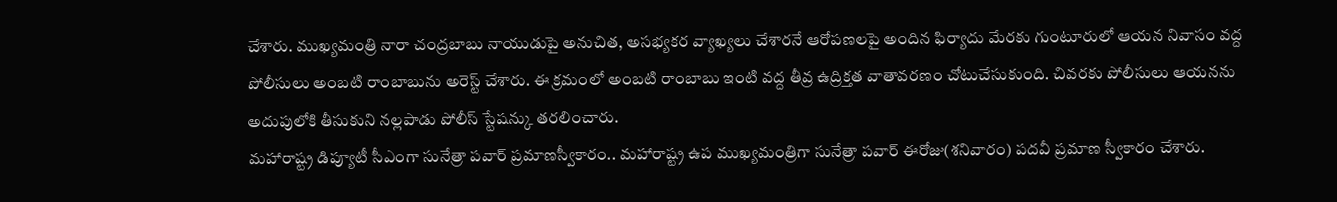చేశారు. ముఖ్యమంత్రి నారా చంద్రబాబు నాయుడుపై అనుచిత, అసభ్యకర వ్యాఖ్యలు చేశారనే ఆరోపణలపై అందిన ఫిర్యాదు మేరకు గుంటూరులో ఆయన నివాసం వద్ద పోలీసులు అంబటి రాంబాబును అరెస్ట్ చేశారు. ఈ క్రమంలో అంబటి రాంబాబు ఇంటి వద్ద తీవ్ర ఉద్రిక్తత వాతావరణం చోటుచేసుకుంది. చివరకు పోలీసులు ఆయనను అదుపులోకి తీసుకుని నల్లపాడు పోలీస్ స్టేషన్కు తరలించారు.
మహారాష్ట్ర డిప్యూటీ సీఎంగా సునేత్రా పవార్ ప్రమాణస్వీకారం.. మహారాష్ట్ర ఉప ముఖ్యమంత్రిగా సునేత్రా పవార్ ఈరోజు(శనివారం) పదవీ ప్రమాణ స్వీకారం చేశారు.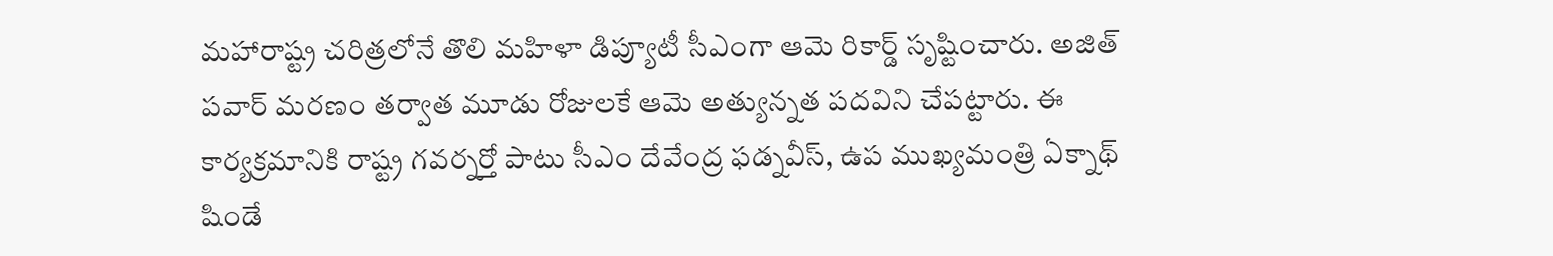మహారాష్ట్ర చరిత్రలోనే తొలి మహిళా డిప్యూటీ సీఎంగా ఆమె రికార్డ్ సృష్టించారు. అజిత్ పవార్ మరణం తర్వాత మూడు రోజులకే ఆమె అత్యున్నత పదవిని చేపట్టారు. ఈ కార్యక్రమానికి రాష్ట్ర గవర్నర్తో పాటు సీఎం దేవేంద్ర ఫడ్నవీస్, ఉప ముఖ్యమంత్రి ఏక్నాథ్ షిండే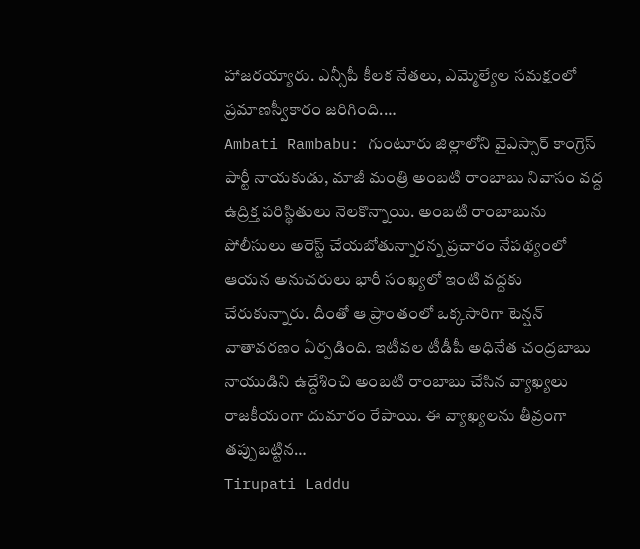హాజరయ్యారు. ఎన్సీపీ కీలక నేతలు, ఎమ్మెల్యేల సమక్షంలో ప్రమాణస్వీకారం జరిగింది.…
Ambati Rambabu: గుంటూరు జిల్లాలోని వైఎస్సార్ కాంగ్రెస్ పార్టీ నాయకుడు, మాజీ మంత్రి అంబటి రాంబాబు నివాసం వద్ద ఉద్రిక్త పరిస్థితులు నెలకొన్నాయి. అంబటి రాంబాబును పోలీసులు అరెస్ట్ చేయబోతున్నారన్న ప్రచారం నేపథ్యంలో ఆయన అనుచరులు భారీ సంఖ్యలో ఇంటి వద్దకు చేరుకున్నారు. దీంతో ఆ ప్రాంతంలో ఒక్కసారిగా టెన్షన్ వాతావరణం ఏర్పడింది. ఇటీవల టీడీపీ అధినేత చంద్రబాబు నాయుడిని ఉద్దేశించి అంబటి రాంబాబు చేసిన వ్యాఖ్యలు రాజకీయంగా దుమారం రేపాయి. ఈ వ్యాఖ్యలను తీవ్రంగా తప్పుబట్టిన…
Tirupati Laddu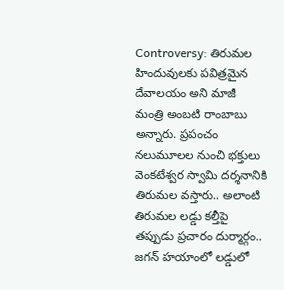Controversy: తిరుమల హిందువులకు పవిత్రమైన దేవాలయం అని మాజీ మంత్రి అంబటి రాంబాబు అన్నారు. ప్రపంచం నలుమూలల నుంచి భక్తులు వెంకటేశ్వర స్వామి దర్శనానికి తిరుమల వస్తారు.. అలాంటి తిరుమల లడ్డు కల్తీపై తప్పుడు ప్రచారం దుర్మార్గం.. జగన్ హయాంలో లడ్డులో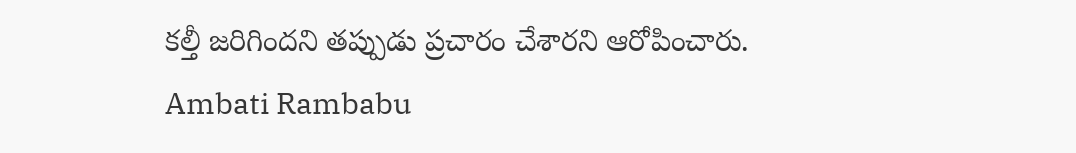కల్తీ జరిగిందని తప్పుడు ప్రచారం చేశారని ఆరోపించారు.
Ambati Rambabu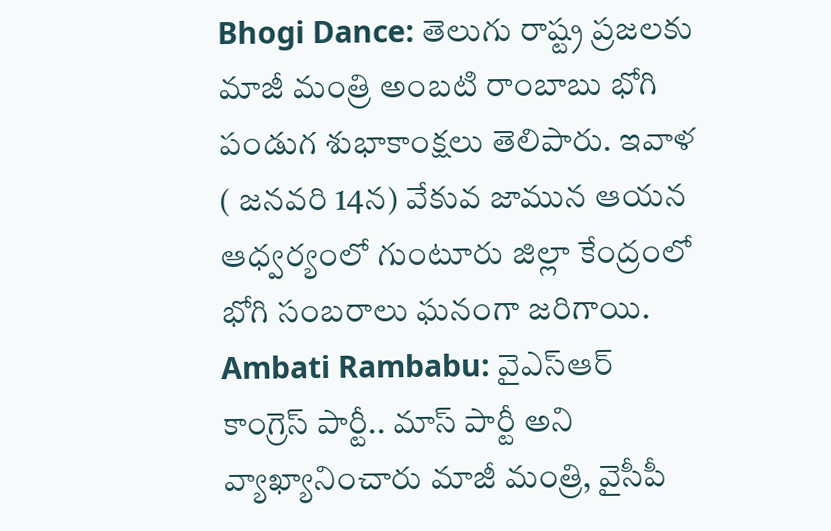Bhogi Dance: తెలుగు రాష్ట్ర ప్రజలకు మాజీ మంత్రి అంబటి రాంబాబు భోగి పండుగ శుభాకాంక్షలు తెలిపారు. ఇవాళ ( జనవరి 14న) వేకువ జామున ఆయన ఆధ్వర్యంలో గుంటూరు జిల్లా కేంద్రంలో భోగి సంబరాలు ఘనంగా జరిగాయి.
Ambati Rambabu: వైఎస్ఆర్ కాంగ్రెస్ పార్టీ.. మాస్ పార్టీ అని వ్యాఖ్యానించారు మాజీ మంత్రి, వైసీపీ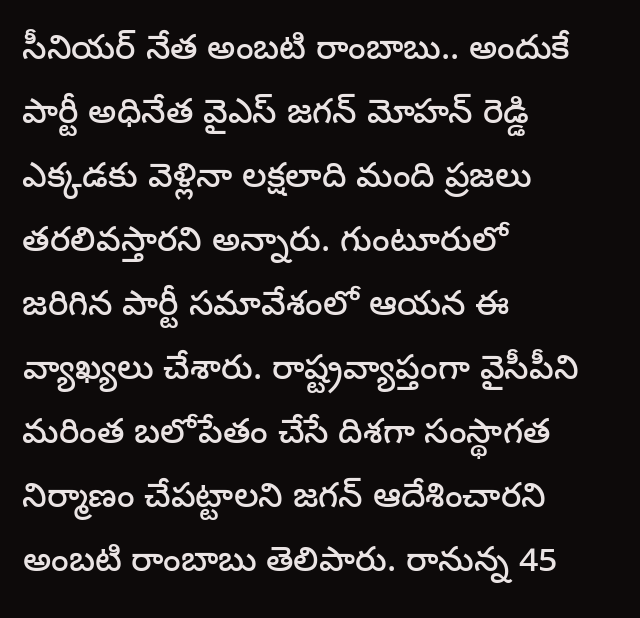సీనియర్ నేత అంబటి రాంబాబు.. అందుకే పార్టీ అధినేత వైఎస్ జగన్ మోహన్ రెడ్డి ఎక్కడకు వెళ్లినా లక్షలాది మంది ప్రజలు తరలివస్తారని అన్నారు. గుంటూరులో జరిగిన పార్టీ సమావేశంలో ఆయన ఈ వ్యాఖ్యలు చేశారు. రాష్ట్రవ్యాప్తంగా వైసీపీని మరింత బలోపేతం చేసే దిశగా సంస్థాగత నిర్మాణం చేపట్టాలని జగన్ ఆదేశించారని అంబటి రాంబాబు తెలిపారు. రానున్న 45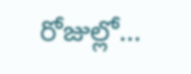రోజుల్లో…